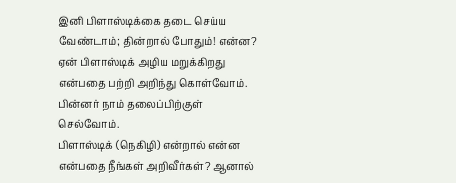இனி பிளாஸ்டிக்கை தடை செய்ய வேண்டாம்; தின்றால் போதும்! என்ன?
ஏன் பிளாஸ்டிக் அழிய மறுக்கிறது என்பதை பற்றி அறிந்து கொள்வோம். பின்னர் நாம் தலைப்பிற்குள் செல்வோம்.
பிளாஸ்டிக் (நெகிழி) என்றால் என்ன என்பதை நீங்கள் அறிவீர்கள்? ஆனால்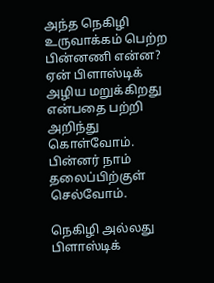அந்த நெகிழி உருவாக்கம் பெற்ற பின்னணி என்ன? ஏன் பிளாஸ்டிக் அழிய மறுக்கிறது என்பதை பற்றி அறிந்து கொள்வோம். பின்னர் நாம் தலைப்பிற்குள் செல்வோம்.

நெகிழி அல்லது பிளாஸ்டிக்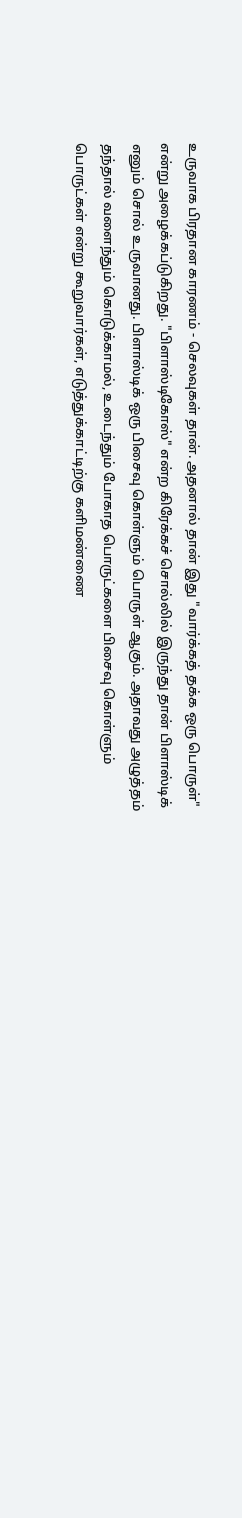உருவாக பிரதான காரணம் - செலவுகள் தான். அதனால் தான் இது "வார்க்கத் தக்க ஒரு பொருள்" என்று அழைக்கப்டுகிறது. "பிளாஸ்டிகோஸ்" என்ற கிரேக்கச் சொல்லில் இருந்து தான் பிளாஸ்டிக் எனும் சொல் உருவானது. பிளாஸ்டிக் ஒரு பிசைவு கொள்ளும் பொருள் ஆகும். அதாவது அழுத்தம் தந்தால் வளைந்தும் கொடுக்காமல், உடைந்தும் போகாத பொருட்களை பிசைவு கொள்ளும் பொருட்கள் என்று கூறுவார்கள், எடுத்துக்காட்டிற்கு களிமண்ணை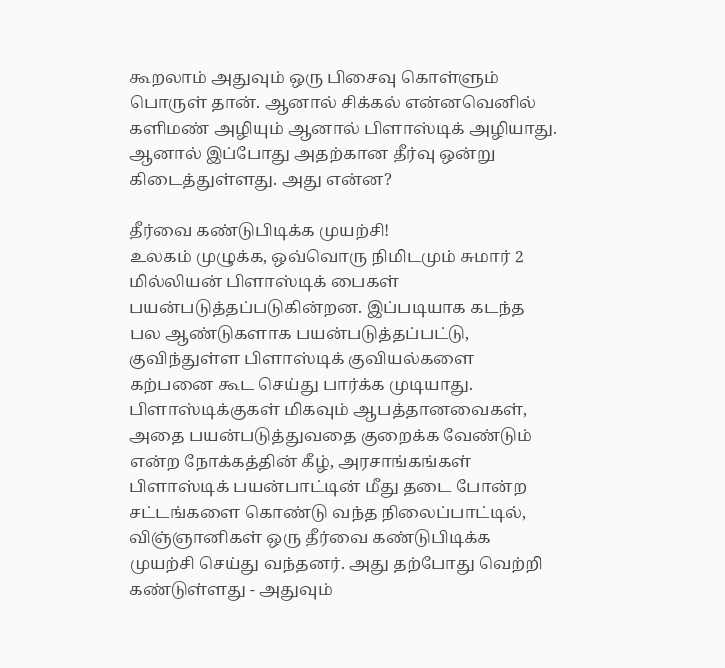கூறலாம் அதுவும் ஒரு பிசைவு கொள்ளும் பொருள் தான். ஆனால் சிக்கல் என்னவெனில் களிமண் அழியும் ஆனால் பிளாஸ்டிக் அழியாது. ஆனால் இப்போது அதற்கான தீர்வு ஒன்று கிடைத்துள்ளது. அது என்ன?

தீர்வை கண்டுபிடிக்க முயற்சி!
உலகம் முழுக்க, ஒவ்வொரு நிமிடமும் சுமார் 2 மில்லியன் பிளாஸ்டிக் பைகள் பயன்படுத்தப்படுகின்றன. இப்படியாக கடந்த பல ஆண்டுகளாக பயன்படுத்தப்பட்டு, குவிந்துள்ள பிளாஸ்டிக் குவியல்களை கற்பனை கூட செய்து பார்க்க முடியாது. பிளாஸ்டிக்குகள் மிகவும் ஆபத்தானவைகள், அதை பயன்படுத்துவதை குறைக்க வேண்டும் என்ற நோக்கத்தின் கீழ், அரசாங்கங்கள் பிளாஸ்டிக் பயன்பாட்டின் மீது தடை போன்ற சட்டங்களை கொண்டு வந்த நிலைப்பாட்டில், விஞ்ஞானிகள் ஒரு தீர்வை கண்டுபிடிக்க முயற்சி செய்து வந்தனர். அது தற்போது வெற்றி கண்டுள்ளது - அதுவும்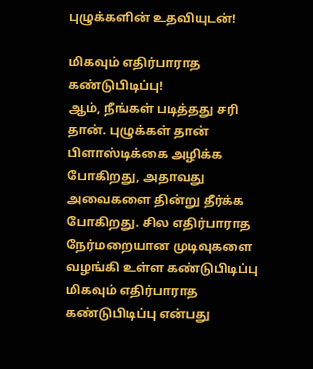புழுக்களின் உதவியுடன்!

மிகவும் எதிர்பாராத கண்டுபிடிப்பு!
ஆம், நீங்கள் படித்தது சரி தான். புழுக்கள் தான் பிளாஸ்டிக்கை அழிக்க போகிறது, அதாவது அவைகளை தின்று தீர்க்க போகிறது. சில எதிர்பாராத நேர்மறையான முடிவுகளை வழங்கி உள்ள கண்டுபிடிப்பு மிகவும் எதிர்பாராத கண்டுபிடிப்பு என்பது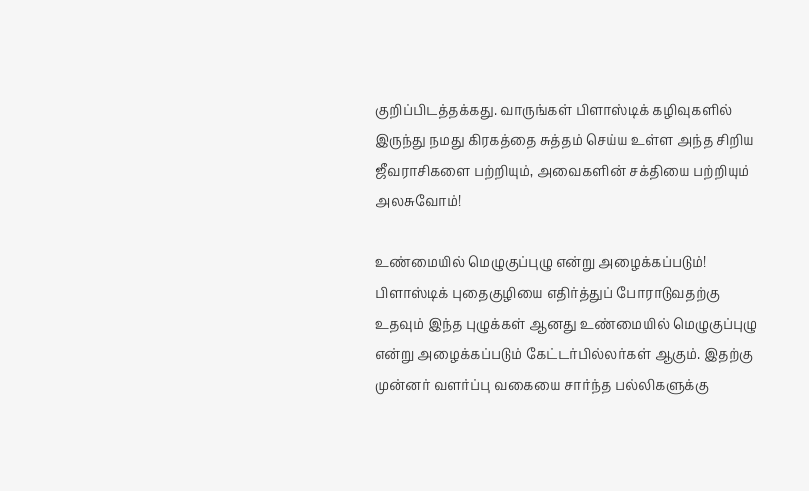குறிப்பிடத்தக்கது. வாருங்கள் பிளாஸ்டிக் கழிவுகளில் இருந்து நமது கிரகத்தை சுத்தம் செய்ய உள்ள அந்த சிறிய ஜீவராசிகளை பற்றியும், அவைகளின் சக்தியை பற்றியும் அலசுவோம்!

உண்மையில் மெழுகுப்புழு என்று அழைக்கப்படும்!
பிளாஸ்டிக் புதைகுழியை எதிர்த்துப் போராடுவதற்கு உதவும் இந்த புழுக்கள் ஆனது உண்மையில் மெழுகுப்புழு என்று அழைக்கப்படும் கேட்டர்பில்லர்கள் ஆகும். இதற்கு முன்னர் வளர்ப்பு வகையை சார்ந்த பல்லிகளுக்கு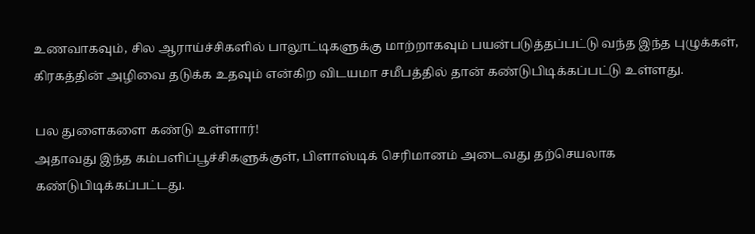உணவாகவும், சில ஆராய்ச்சிகளில் பாலூட்டிகளுக்கு மாற்றாகவும் பயன்படுத்தப்பட்டு வந்த இந்த புழுக்கள், கிரகத்தின் அழிவை தடுக்க உதவும் என்கிற விடயமா சமீபத்தில் தான் கண்டுபிடிக்கப்பட்டு உள்ளது.

பல துளைகளை கண்டு உள்ளார்!
அதாவது இந்த கம்பளிப்பூச்சிகளுக்குள், பிளாஸ்டிக் செரிமானம் அடைவது தற்செயலாக கண்டுபிடிக்கப்பட்டது.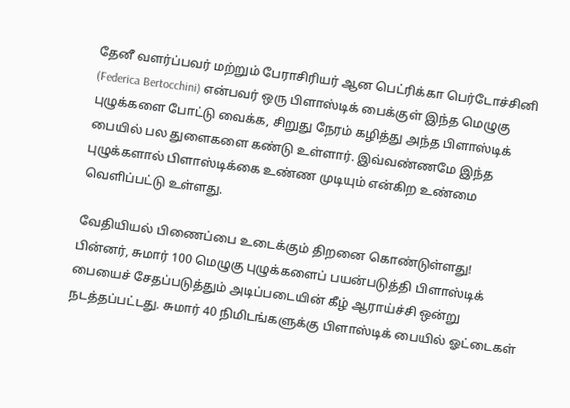தேனீ வளர்ப்பவர் மற்றும் பேராசிரியர் ஆன பெட்ரிக்கா பெர்டோச்சினி (Federica Bertocchini) என்பவர் ஒரு பிளாஸ்டிக் பைக்குள் இந்த மெழுகு புழுக்களை போட்டு வைக்க, சிறுது நேரம் கழித்து அந்த பிளாஸ்டிக் பையில் பல துளைகளை கண்டு உள்ளார். இவ்வண்ணமே இந்த புழுக்களால் பிளாஸ்டிக்கை உண்ண முடியும் என்கிற உண்மை வெளிப்பட்டு உள்ளது.

வேதியியல் பிணைப்பை உடைக்கும் திறனை கொண்டுள்ளது!
பின்னர், சுமார் 100 மெழுகு புழுக்களைப் பயன்படுத்தி பிளாஸ்டிக் பையைச் சேதப்படுத்தும் அடிப்படையின் கீழ் ஆராய்ச்சி ஒன்று நடத்தப்பட்டது. சுமார் 40 நிமிடங்களுக்கு பிளாஸ்டிக் பையில் ஓட்டைகள்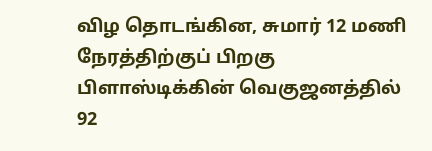விழ தொடங்கின, சுமார் 12 மணி நேரத்திற்குப் பிறகு பிளாஸ்டிக்கின் வெகுஜனத்தில் 92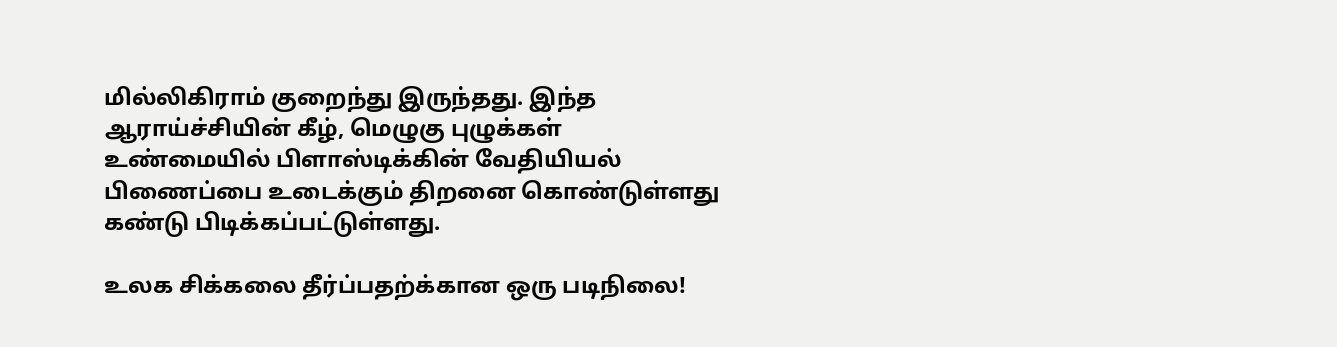மில்லிகிராம் குறைந்து இருந்தது. இந்த ஆராய்ச்சியின் கீழ், மெழுகு புழுக்கள் உண்மையில் பிளாஸ்டிக்கின் வேதியியல் பிணைப்பை உடைக்கும் திறனை கொண்டுள்ளது கண்டு பிடிக்கப்பட்டுள்ளது.

உலக சிக்கலை தீர்ப்பதற்க்கான ஒரு படிநிலை!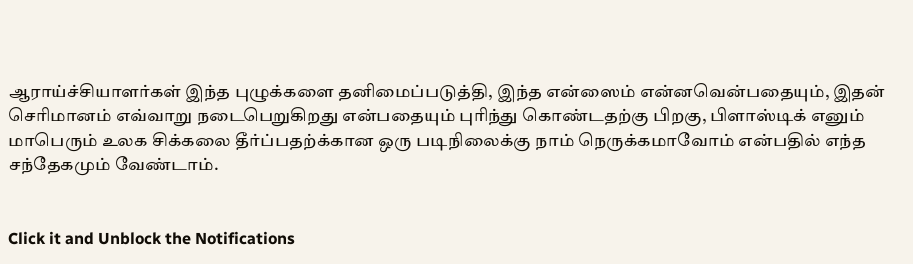ஆராய்ச்சியாளர்கள் இந்த புழுக்களை தனிமைப்படுத்தி, இந்த என்ஸைம் என்னவென்பதையும், இதன் செரிமானம் எவ்வாறு நடைபெறுகிறது என்பதையும் புரிந்து கொண்டதற்கு பிறகு, பிளாஸ்டிக் எனும் மாபெரும் உலக சிக்கலை தீர்ப்பதற்க்கான ஒரு படிநிலைக்கு நாம் நெருக்கமாவோம் என்பதில் எந்த சந்தேகமும் வேண்டாம்.


Click it and Unblock the Notifications